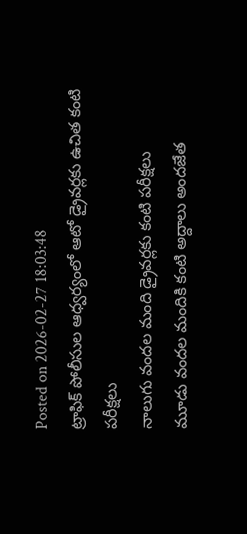Posted on 2026-02-27 18:03:48
ట్రాఫిక్ పోలీసుల ఆధ్వర్యంలో ఆటో డ్రైవర్లకు ఉచిత కంటి పరీక్షలు
నాలుగు వందల మంది డ్రైవర్లకు కంటి పరీక్షలు
మూడు వందల మందికి కంటి అద్దాలు అందజేత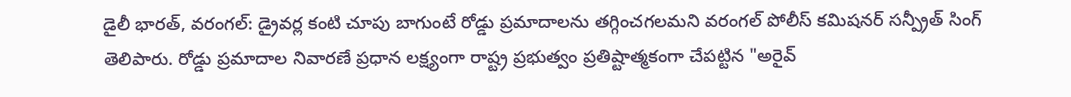డైలీ భారత్, వరంగల్: డ్రైవర్ల కంటి చూపు బాగుంటే రోడ్డు ప్రమాదాలను తగ్గించగలమని వరంగల్ పోలీస్ కమిషనర్ సన్ప్రీత్ సింగ్ తెలిపారు. రోడ్డు ప్రమాదాల నివారణే ప్రధాన లక్ష్యంగా రాష్ట్ర ప్రభుత్వం ప్రతిష్టాత్మకంగా చేపట్టిన "అరైవ్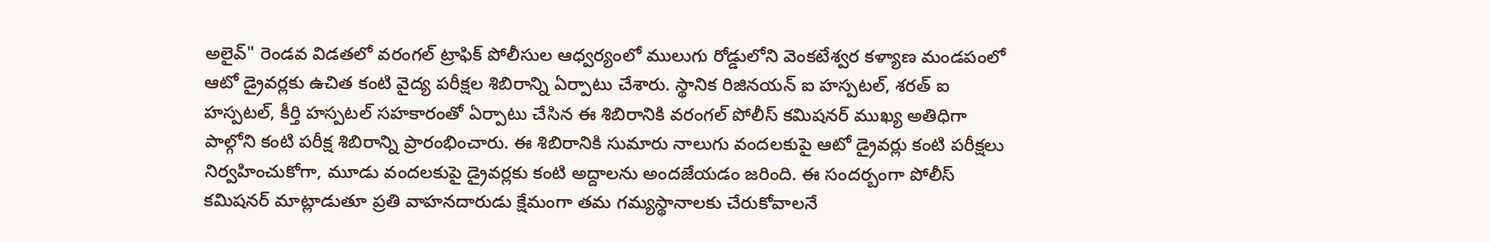అలైవ్" రెండవ విడతలో వరంగల్ ట్రాఫిక్ పోలీసుల ఆధ్వర్యంలో ములుగు రోడ్డులోని వెంకటేశ్వర కళ్యాణ మండపంలో ఆటో డ్రైవర్లకు ఉచిత కంటి వైద్య పరీక్షల శిబిరాన్ని ఏర్పాటు చేశారు. స్థానిక రిజినయన్ ఐ హస్పటల్, శరత్ ఐ హస్పటల్, కీర్తి హస్పటల్ సహకారంతో ఏర్పాటు చేసిన ఈ శిబిరానికి వరంగల్ పోలీస్ కమిషనర్ ముఖ్య అతిధిగా పాల్గోని కంటి పరీక్ష శిబిరాన్ని ప్రారంభించారు. ఈ శిబిరానికి సుమారు నాలుగు వందలకుపై ఆటో డ్రైవర్లు కంటి పరీక్షలు నిర్వహించుకోగా, మూడు వందలకుపై డ్రైవర్లకు కంటి అద్దాలను అందజేయడం జరింది. ఈ సందర్బంగా పోలీస్ కమిషనర్ మాట్లాడుతూ ప్రతి వాహనదారుడు క్షేమంగా తమ గమ్యస్థానాలకు చేరుకోవాలనే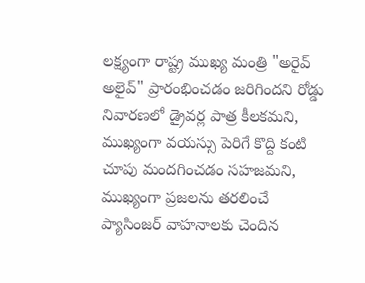లక్ష్యంగా రాష్ట్ర ముఖ్య మంత్రి "అరైవ్ అలైవ్" ప్రారంభించడం జరిగిందని రోడ్డు నివారణలో డ్రైవర్ల పాత్ర కీలకమని, ముఖ్యంగా వయస్సు పెరిగే కొద్ది కంటి చూపు మందగించడం సహజమని, ముఖ్యంగా ప్రజలను తరలించే ప్యాసింజర్ వాహనాలకు చెందిన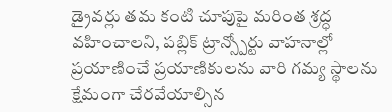డ్రైవర్లు తమ కంటి చూపుపై మరింత శ్రద్ధ వహించాలని, పబ్లిక్ ట్రాన్స్పోర్టు వాహనాల్లో ప్రయాణించే ప్రయాణికులను వారి గమ్య స్థాలను క్షేమంగా చేరవేయాల్సిన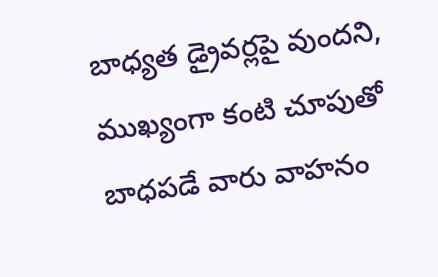బాధ్యత డ్రైవర్లపై వుందని, ముఖ్యంగా కంటి చూపుతో బాధపడే వారు వాహనం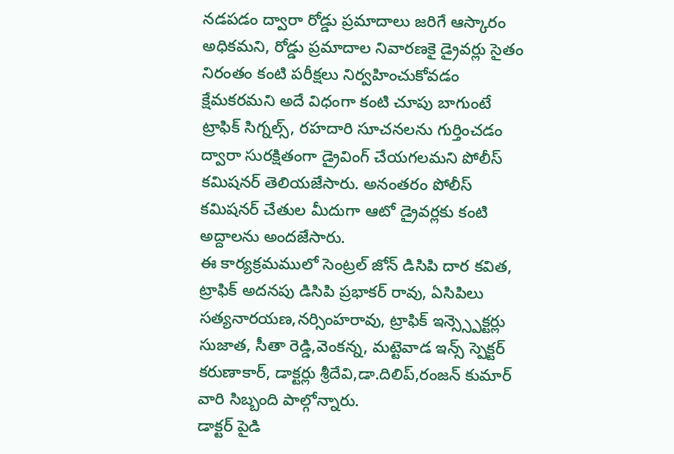నడపడం ద్వారా రోడ్డు ప్రమాదాలు జరిగే ఆస్కారం అధికమని, రోడ్డు ప్రమాదాల నివారణకై డ్రైవర్లు సైతం నిరంతం కంటి పరీక్షలు నిర్వహించుకోవడం క్షేమకరమని అదే విధంగా కంటి చూపు బాగుంటే ట్రాఫిక్ సిగ్నల్స్, రహదారి సూచనలను గుర్తించడం ద్వారా సురక్షితంగా డ్రైవింగ్ చేయగలమని పోలీస్ కమిషనర్ తెలియజేసారు. అనంతరం పోలీస్ కమిషనర్ చేతుల మీదుగా ఆటో డ్రైవర్లకు కంటి అద్దాలను అందజేసారు.
ఈ కార్యక్రమములో సెంట్రల్ జోన్ డిసిపి దార కవిత, ట్రాఫిక్ అదనపు డిసిపి ప్రభాకర్ రావు, ఏసిపిలు సత్యనారయణ,నర్సింహరావు, ట్రాఫిక్ ఇన్స్స్పెక్టర్లు సుజాత, సీతా రెడ్డి,వెంకన్న, మట్టెవాడ ఇన్స్ స్పెక్టర్ కరుణాకార్, డాక్టర్లు శ్రీదేవి,డా.దిలిప్,రంజన్ కుమార్ వారి సిబ్బంది పాల్గోన్నారు.
డాక్టర్ పైడి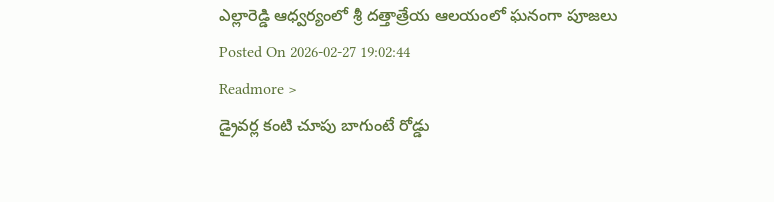ఎల్లారెడ్డి ఆధ్వర్యంలో శ్రీ దత్తాత్రేయ ఆలయంలో ఘనంగా పూజలు
Posted On 2026-02-27 19:02:44
Readmore >
డ్రైవర్ల కంటి చూపు బాగుంటే రోడ్డు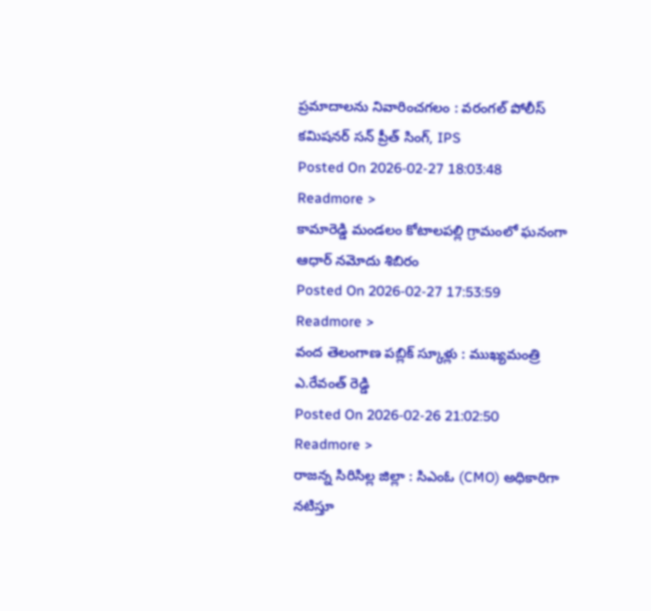ప్రమాదాలను నివారించగలం : వరంగల్ పోలీస్ కమిషనర్ సన్ ప్రీత్ సింగ్, IPS
Posted On 2026-02-27 18:03:48
Readmore >
కామారెడ్డి మండలం కోటాలపల్లి గ్రామంలో ఘనంగా ఆధార్ నమోదు శిబిరం
Posted On 2026-02-27 17:53:59
Readmore >
వంద తెలంగాణ పబ్లిక్ స్కూళ్లు : ముఖ్యమంత్రి ఎ.రేవంత్ రెడ్డి
Posted On 2026-02-26 21:02:50
Readmore >
రాజన్న సిరిసిల్ల జిల్లా : సిఎంఓ (CMO) అధికారిగా నటిస్తూ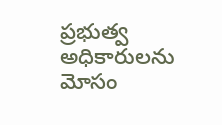ప్రభుత్వ అధికారులను మోసం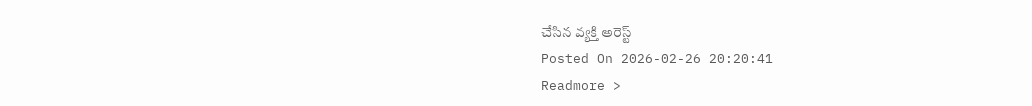చేసిన వ్యక్తి అరెస్ట్
Posted On 2026-02-26 20:20:41
Readmore >